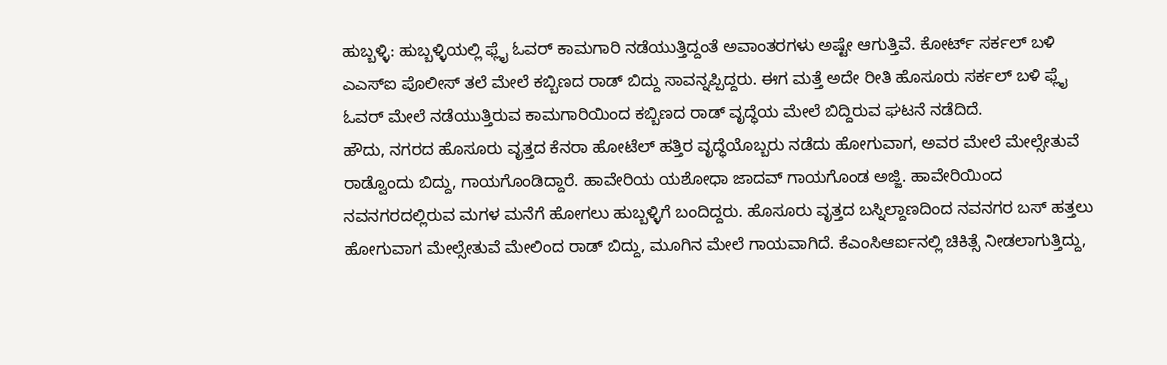ಹುಬ್ಬಳ್ಳಿ: ಹುಬ್ಬಳ್ಳಿಯಲ್ಲಿ ಫ್ಲೈ ಓವರ್ ಕಾಮಗಾರಿ ನಡೆಯುತ್ತಿದ್ದಂತೆ ಅವಾಂತರಗಳು ಅಷ್ಟೇ ಆಗುತ್ತಿವೆ. ಕೋರ್ಟ್ ಸರ್ಕಲ್ ಬಳಿ ಎಎಸ್ಐ ಪೊಲೀಸ್ ತಲೆ ಮೇಲೆ ಕಬ್ಬಿಣದ ರಾಡ್ ಬಿದ್ದು ಸಾವನ್ನಪ್ಪಿದ್ದರು. ಈಗ ಮತ್ತೆ ಅದೇ ರೀತಿ ಹೊಸೂರು ಸರ್ಕಲ್ ಬಳಿ ಫ್ಲೈ ಓವರ್ ಮೇಲೆ ನಡೆಯುತ್ತಿರುವ ಕಾಮಗಾರಿಯಿಂದ ಕಬ್ಬಿಣದ ರಾಡ್ ವೃದ್ಧೆಯ ಮೇಲೆ ಬಿದ್ದಿರುವ ಘಟನೆ ನಡೆದಿದೆ.
ಹೌದು, ನಗರದ ಹೊಸೂರು ವೃತ್ತದ ಕೆನರಾ ಹೋಟೆಲ್ ಹತ್ತಿರ ವೃದ್ಧೆಯೊಬ್ಬರು ನಡೆದು ಹೋಗುವಾಗ, ಅವರ ಮೇಲೆ ಮೇಲ್ಸೇತುವೆ ರಾಡ್ವೊಂದು ಬಿದ್ದು, ಗಾಯಗೊಂಡಿದ್ದಾರೆ. ಹಾವೇರಿಯ ಯಶೋಧಾ ಜಾದವ್ ಗಾಯಗೊಂಡ ಅಜ್ಜಿ. ಹಾವೇರಿಯಿಂದ ನವನಗರದಲ್ಲಿರುವ ಮಗಳ ಮನೆಗೆ ಹೋಗಲು ಹುಬ್ಬಳ್ಳಿಗೆ ಬಂದಿದ್ದರು. ಹೊಸೂರು ವೃತ್ತದ ಬಸ್ನಿಲ್ದಾಣದಿಂದ ನವನಗರ ಬಸ್ ಹತ್ತಲು ಹೋಗುವಾಗ ಮೇಲ್ಸೇತುವೆ ಮೇಲಿಂದ ರಾಡ್ ಬಿದ್ದು, ಮೂಗಿನ ಮೇಲೆ ಗಾಯವಾಗಿದೆ. ಕೆಎಂಸಿಆರ್ಐನಲ್ಲಿ ಚಿಕಿತ್ಸೆ ನೀಡಲಾಗುತ್ತಿದ್ದು,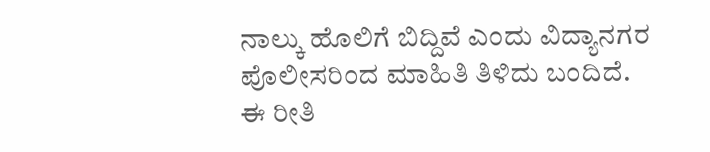ನಾಲ್ಕು ಹೊಲಿಗೆ ಬಿದ್ದಿವೆ ಎಂದು ವಿದ್ಯಾನಗರ ಪೊಲೀಸರಿಂದ ಮಾಹಿತಿ ತಿಳಿದು ಬಂದಿದೆ.
ಈ ರೀತಿ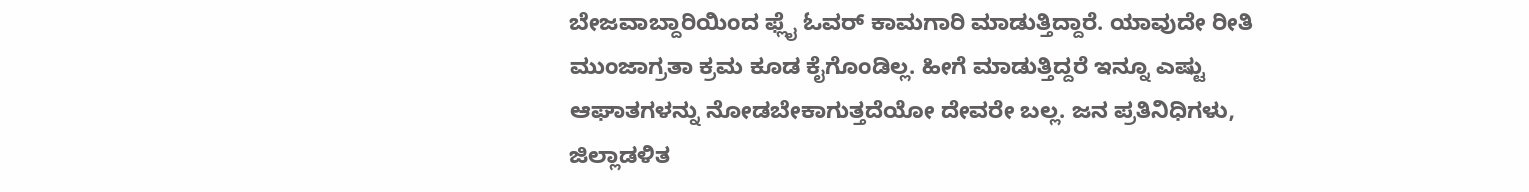ಬೇಜವಾಬ್ದಾರಿಯಿಂದ ಫ್ಲೈ ಓವರ್ ಕಾಮಗಾರಿ ಮಾಡುತ್ತಿದ್ದಾರೆ. ಯಾವುದೇ ರೀತಿ ಮುಂಜಾಗ್ರತಾ ಕ್ರಮ ಕೂಡ ಕೈಗೊಂಡಿಲ್ಲ. ಹೀಗೆ ಮಾಡುತ್ತಿದ್ದರೆ ಇನ್ನೂ ಎಷ್ಟು ಆಘಾತಗಳನ್ನು ನೋಡಬೇಕಾಗುತ್ತದೆಯೋ ದೇವರೇ ಬಲ್ಲ. ಜನ ಪ್ರತಿನಿಧಿಗಳು, ಜಿಲ್ಲಾಡಳಿತ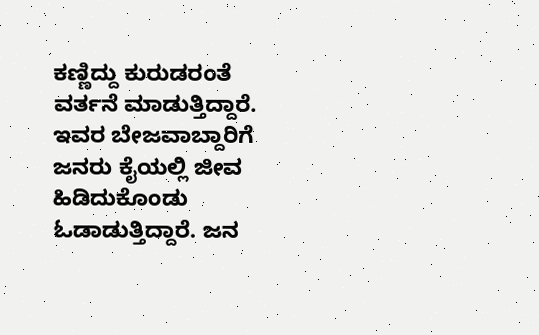ಕಣ್ಣಿದ್ದು ಕುರುಡರಂತೆ ವರ್ತನೆ ಮಾಡುತ್ತಿದ್ದಾರೆ. ಇವರ ಬೇಜವಾಬ್ದಾರಿಗೆ ಜನರು ಕೈಯಲ್ಲಿ ಜೀವ ಹಿಡಿದುಕೊಂಡು ಓಡಾಡುತ್ತಿದ್ದಾರೆ. ಜನ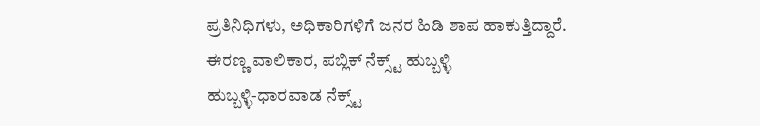ಪ್ರತಿನಿಧಿಗಳು, ಅಧಿಕಾರಿಗಳಿಗೆ ಜನರ ಹಿಡಿ ಶಾಪ ಹಾಕುತ್ತಿದ್ದಾರೆ.
ಈರಣ್ಣ ವಾಲಿಕಾರ, ಪಬ್ಲಿಕ್ ನೆಕ್ಸ್ಟ್ ಹುಬ್ಬಳ್ಳಿ
ಹುಬ್ಬಳ್ಳಿ-ಧಾರವಾಡ ನೆಕ್ಸ್ಟ್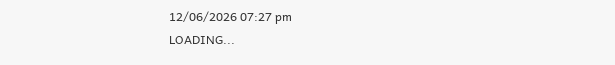12/06/2026 07:27 pm
LOADING...